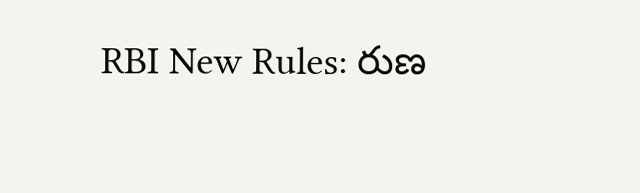RBI New Rules: రుణ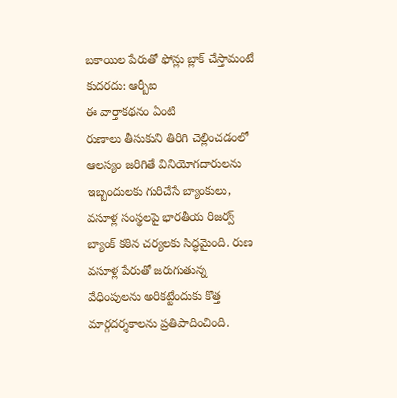బకాయిల పేరుతో ఫోన్లు బ్లాక్ చేస్తామంటే కుదరదు: ఆర్బీఐ
ఈ వార్తాకథనం ఏంటి
రుణాలు తీసుకుని తిరిగి చెల్లించడంలో ఆలస్యం జరిగితే వినియోగదారులను ఇబ్బందులకు గురిచేసే బ్యాంకులు, వసూళ్ల సంస్థలపై భారతీయ రిజర్వ్ బ్యాంక్ కఠిన చర్యలకు సిద్ధమైంది. రుణ వసూళ్ల పేరుతో జరుగుతున్న వేధింపులను అరికట్టేందుకు కొత్త మార్గదర్శకాలను ప్రతిపాదించింది.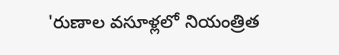'రుణాల వసూళ్లలో నియంత్రిత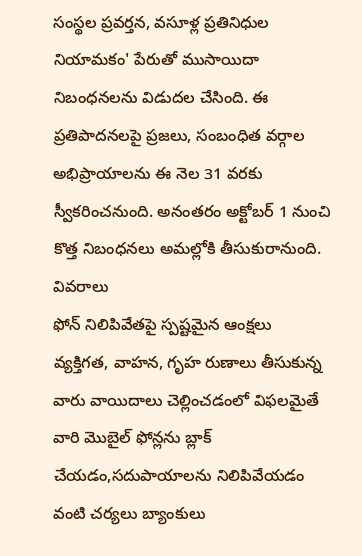సంస్థల ప్రవర్తన, వసూళ్ల ప్రతినిధుల నియామకం' పేరుతో ముసాయిదా నిబంధనలను విడుదల చేసింది. ఈ ప్రతిపాదనలపై ప్రజలు, సంబంధిత వర్గాల అభిప్రాయాలను ఈ నెల 31 వరకు స్వీకరించనుంది. అనంతరం అక్టోబర్ 1 నుంచి కొత్త నిబంధనలు అమల్లోకి తీసుకురానుంది.
వివరాలు
ఫోన్ నిలిపివేతపై స్పష్టమైన ఆంక్షలు
వ్యక్తిగత, వాహన, గృహ రుణాలు తీసుకున్న వారు వాయిదాలు చెల్లించడంలో విఫలమైతే వారి మొబైల్ ఫోన్లను బ్లాక్ చేయడం,సదుపాయాలను నిలిపివేయడం వంటి చర్యలు బ్యాంకులు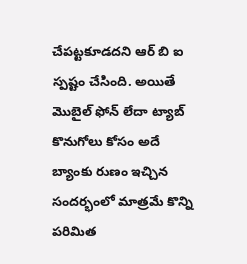చేపట్టకూడదని ఆర్ బి ఐ స్పష్టం చేసింది. అయితే మొబైల్ ఫోన్ లేదా ట్యాబ్ కొనుగోలు కోసం అదే బ్యాంకు రుణం ఇచ్చిన సందర్భంలో మాత్రమే కొన్ని పరిమిత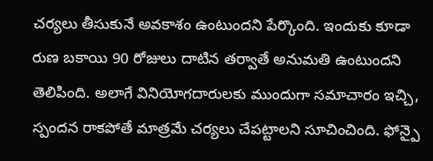చర్యలు తీసుకునే అవకాశం ఉంటుందని పేర్కొంది. ఇందుకు కూడా రుణ బకాయి 90 రోజులు దాటిన తర్వాతే అనుమతి ఉంటుందని తెలిపింది. అలాగే వినియోగదారులకు ముందుగా సమాచారం ఇచ్చి, స్పందన రాకపోతే మాత్రమే చర్యలు చేపట్టాలని సూచించింది. ఫోన్పై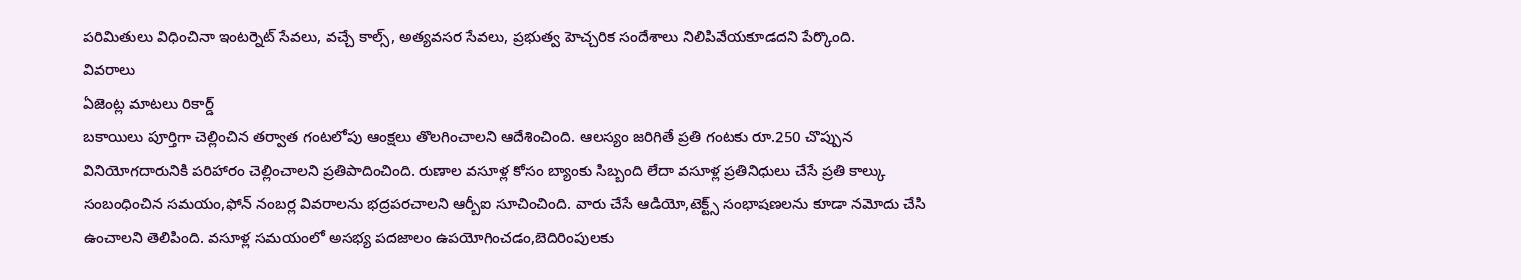పరిమితులు విధించినా ఇంటర్నెట్ సేవలు, వచ్చే కాల్స్, అత్యవసర సేవలు, ప్రభుత్వ హెచ్చరిక సందేశాలు నిలిపివేయకూడదని పేర్కొంది.
వివరాలు
ఏజెంట్ల మాటలు రికార్డ్
బకాయిలు పూర్తిగా చెల్లించిన తర్వాత గంటలోపు ఆంక్షలు తొలగించాలని ఆదేశించింది. ఆలస్యం జరిగితే ప్రతి గంటకు రూ.250 చొప్పున వినియోగదారునికి పరిహారం చెల్లించాలని ప్రతిపాదించింది. రుణాల వసూళ్ల కోసం బ్యాంకు సిబ్బంది లేదా వసూళ్ల ప్రతినిధులు చేసే ప్రతి కాల్కు సంబంధించిన సమయం,ఫోన్ నంబర్ల వివరాలను భద్రపరచాలని ఆర్బీఐ సూచించింది. వారు చేసే ఆడియో,టెక్ట్స్ సంభాషణలను కూడా నమోదు చేసి ఉంచాలని తెలిపింది. వసూళ్ల సమయంలో అసభ్య పదజాలం ఉపయోగించడం,బెదిరింపులకు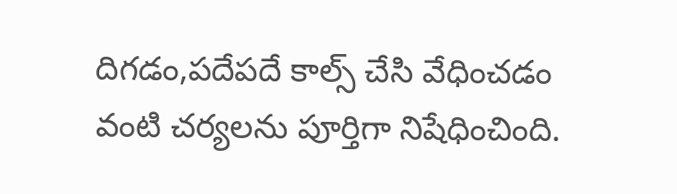దిగడం,పదేపదే కాల్స్ చేసి వేధించడం వంటి చర్యలను పూర్తిగా నిషేధించింది.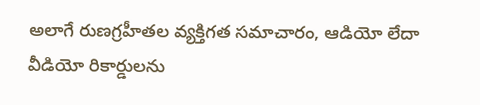అలాగే రుణగ్రహీతల వ్యక్తిగత సమాచారం, ఆడియో లేదా వీడియో రికార్డులను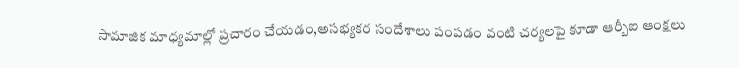సామాజిక మాధ్యమాల్లో ప్రచారం చేయడం,అసభ్యకర సందేశాలు పంపడం వంటి చర్యలపై కూడా ఆర్బీఐ ఆంక్షలు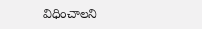విధించాలని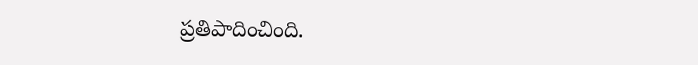ప్రతిపాదించింది.